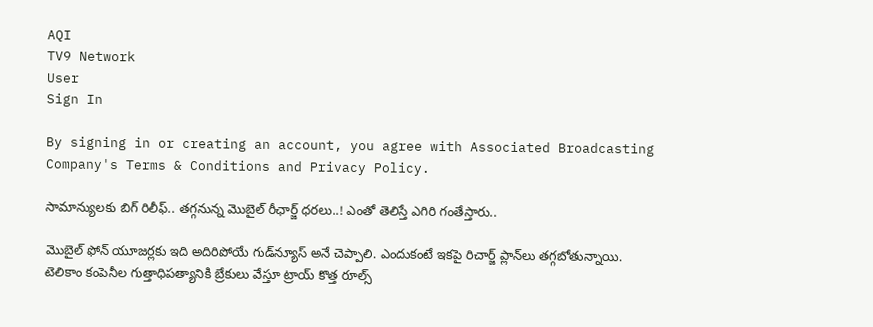AQI
TV9 Network
User
Sign In

By signing in or creating an account, you agree with Associated Broadcasting Company's Terms & Conditions and Privacy Policy.

సామాన్యులకు బిగ్‌ రిలీఫ్.. తగ్గనున్న మొబైల్ రీఛార్జ్ ధరలు..! ఎంతో తెలిస్తే ఎగిరి గంతేస్తారు..

మొబైల్ ఫోన్ యూజర్లకు ఇది అదిరిపోయే గుడ్‌న్యూస్ అనే చెప్పాలి. ఎందుకంటే ఇకపై రిచార్జ్‌ ప్లాన్‌లు తగ్గబోతున్నాయి. టెలికాం కంపెనీల గుత్తాధిపత్యానికి బ్రేకులు వేస్తూ ట్రాయ్ కొత్త రూల్స్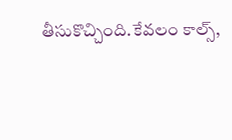తీసుకొచ్చింది.కేవలం కాల్స్,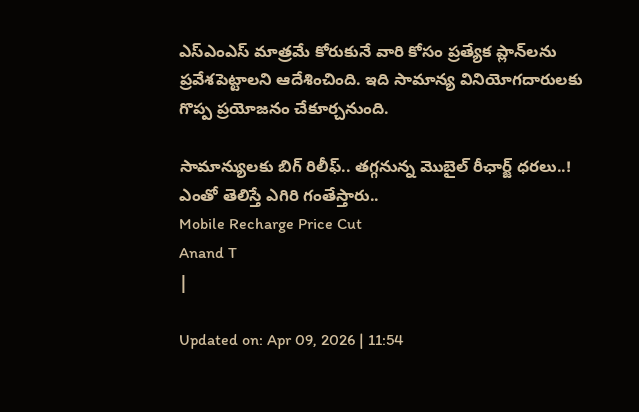ఎస్ఎంఎస్ మాత్రమే కోరుకునే వారి కోసం ప్రత్యేక ప్లాన్‌లను ప్రవేశపెట్టాలని ఆదేశించింది. ఇది సామాన్య వినియోగదారులకు గొప్ప ప్రయోజనం చేకూర్చనుంది.

సామాన్యులకు బిగ్‌ రిలీఫ్.. తగ్గనున్న మొబైల్ రీఛార్జ్ ధరలు..! ఎంతో తెలిస్తే ఎగిరి గంతేస్తారు..
Mobile Recharge Price Cut
Anand T
|

Updated on: Apr 09, 2026 | 11:54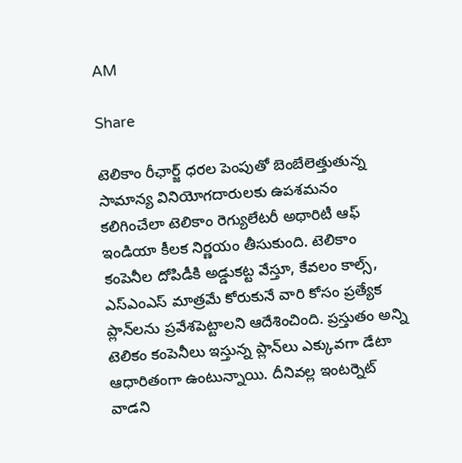AM

Share

టెలికాం రీఛార్జ్ ధరల పెంపుతో బెంబేలెత్తుతున్న సామాన్య వినియోగదారులకు ఉపశమనం కలిగించేలా టెలికాం రెగ్యులేటరీ అథారిటీ ఆఫ్ ఇండియా కీలక నిర్ణయం తీసుకుంది. టెలికాం కంపెనీల దోపిడీకి అడ్డుకట్ట వేస్తూ, కేవలం కాల్స్, ఎస్ఎంఎస్ మాత్రమే కోరుకునే వారి కోసం ప్రత్యేక ప్లాన్‌లను ప్రవేశపెట్టాలని ఆదేశించింది. ప్రస్తుతం అన్ని టెలికం కంపెనీలు ఇస్తున్న ప్లాన్‌లు ఎక్కువగా డేటా ఆధారితంగా ఉంటున్నాయి. దీనివల్ల ఇంటర్నెట్ వాడని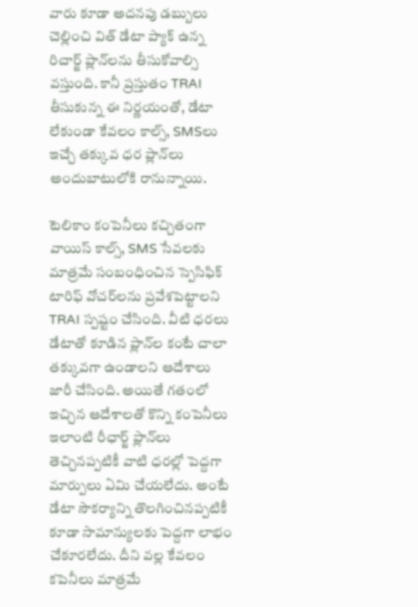వారు కూడా అదనపు డబ్బులు చెల్లించి విత్ డేటా ప్యాక్ ఉన్న రిచార్జ్‌ ప్లాన్‌లను తీసుకోవాల్సి వస్తుంది. కానీ ప్రస్తుతం TRAI తీసుకున్న ఈ నిర్ణయంతో, డేటా లేకుండా కేవలం కాల్స్, SMSలు ఇచ్చే తక్కువ ధర ప్లాన్‌లు అందుబాటులోకి రానున్నాయి.

టెలికాం కంపెనీలు కచ్చితంగా వాయిస్ కాల్స్, SMS సేవలకు మాత్రమే సంబంధించిన స్పెసిఫిక్ టారిఫ్ వోచర్‌లను ప్రవేశపెట్టాలని TRAI స్పష్టం చేసింది. వీటి ధరలు డేటాతో కూడిన ప్లాన్‌ల కంటే చాలా తక్కువగా ఉండాలని ఆదేశాలు జారీ చేసింది. అయితే గతంలో ఇచ్చిన ఆదేశాలతో కొన్ని కంపెనీలు ఇలాంటి రీఛార్జ్ ప్లాన్‌లు తెచ్చినప్పటికీ వాటి ధరల్లో పెద్దగా మార్పులు ఏమి చేయలేదు. అంటే డేటా సౌకర్యాన్ని తొలగించినప్పటికీ కూడా సామాన్యులకు పెద్దగా లాభం చేకూరలేదు. దీని వల్ల కేవలం కపెనీలు మాత్రమే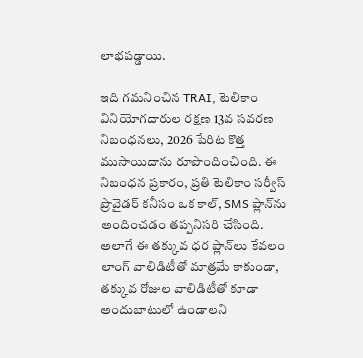లాభపడ్డాయి.

ఇది గమనించిన TRAI, టెలికాం వినియోగదారుల రక్షణ 13వ సవరణ నిబంధనలు, 2026 పేరిట కొత్త ముసాయిదాను రూపొందించింది. ఈ నిబంధన ప్రకారం, ప్రతి టెలికాం సర్వీస్ ప్రొవైడర్ కనీసం ఒక కాల్, SMS ప్లాన్‌ను అందించడం తప్పనిసరి చేసింది. అలాగే ఈ తక్కువ ధర ప్లాన్‌లు కేవలం లాంగ్ వాలిడిటీతో మాత్రమే కాకుండా, తక్కువ రోజుల వాలిడిటీతో కూడా అందుబాటులో ఉండాలని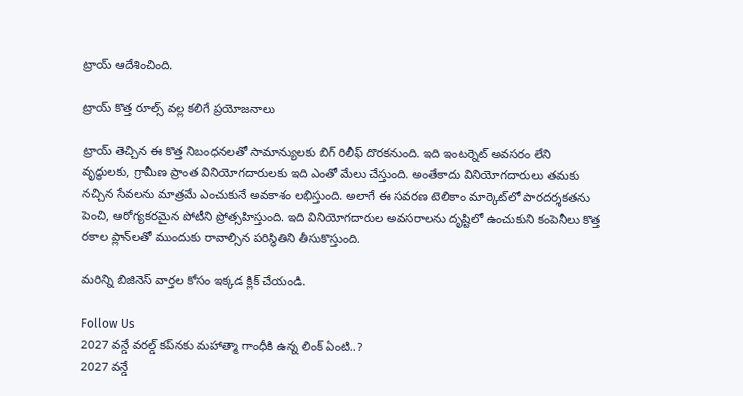ట్రాయ్ ఆదేశించింది.

ట్రాయ్ కొత్త రూల్స్‌ వల్ల కలిగే ప్రయోజనాలు

ట్రాయ్ తెచ్చిన ఈ కొత్త నిబంధనలతో సామాన్యులకు బిగ్ రిలీఫ్‌ దొరకనుంది. ఇది ఇంటర్నెట్ అవసరం లేని వృద్ధులకు, గ్రామీణ ప్రాంత వినియోగదారులకు ఇది ఎంతో మేలు చేస్తుంది. అంతేకాదు వినియోగదారులు తమకు నచ్చిన సేవలను మాత్రమే ఎంచుకునే అవకాశం లభిస్తుంది. అలాగే ఈ సవరణ టెలికాం మార్కెట్‌లో పారదర్శకతను పెంచి, ఆరోగ్యకరమైన పోటీని ప్రోత్సహిస్తుంది. ఇది వినియోగదారుల అవసరాలను దృష్టిలో ఉంచుకుని కంపెనీలు కొత్త రకాల ప్లాన్‌లతో ముందుకు రావాల్సిన పరిస్థితిని తీసుకొస్తుంది.

మరిన్ని బిజినెస్ వార్తల కోసం ఇక్కడ క్లిక్ చేయండి.

Follow Us
2027 వన్డే వరల్డ్ కప్‌నకు మహాత్మా గాంధీకి ఉన్న లింక్ ఏంటి..?
2027 వన్డే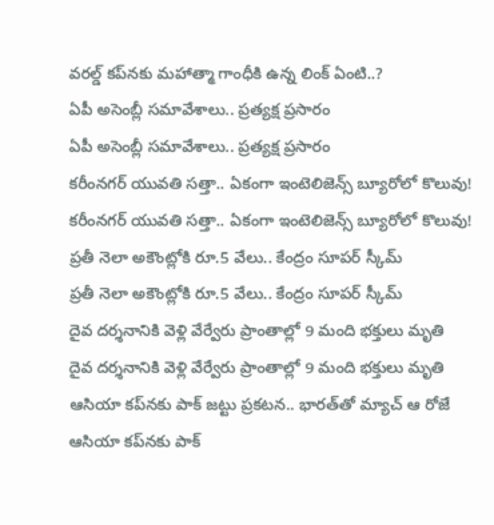వరల్డ్ కప్‌నకు మహాత్మా గాంధీకి ఉన్న లింక్ ఏంటి..?
ఏపీ అసెంబ్లీ స‌మావేశాలు.. ప్రత్యక్ష ప్రసారం
ఏపీ అసెంబ్లీ స‌మావేశాలు.. ప్రత్యక్ష ప్రసారం
కరీంనగర్ యువతి సత్తా.. ఏకంగా ఇంటెలిజెన్స్ బ్యూరోలో కొలువు!
కరీంనగర్ యువతి సత్తా.. ఏకంగా ఇంటెలిజెన్స్ బ్యూరోలో కొలువు!
ప్రతీ నెలా అకౌంట్లోకి రూ.5 వేలు.. కేంద్రం సూపర్ స్కీమ్
ప్రతీ నెలా అకౌంట్లోకి రూ.5 వేలు.. కేంద్రం సూపర్ స్కీమ్
దైవ దర్శనానికి వెళ్లి వేర్వేరు ప్రాంతాల్లో 9 మంది భక్తులు మృతి
దైవ దర్శనానికి వెళ్లి వేర్వేరు ప్రాంతాల్లో 9 మంది భక్తులు మృతి
ఆసియా కప్‌నకు పాక్ జట్టు ప్రకటన.. భారత్‌తో మ్యాచ్ ఆ రోజే
ఆసియా కప్‌నకు పాక్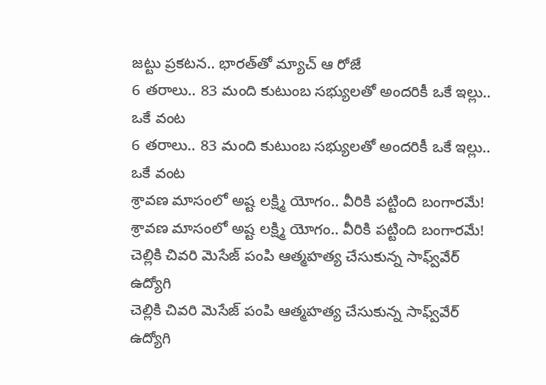జట్టు ప్రకటన.. భారత్‌తో మ్యాచ్ ఆ రోజే
6 తరాలు.. 83 మంది కుటుంబ సభ్యులతో అందరికీ ఒకే ఇల్లు.. ఒకే వంట
6 తరాలు.. 83 మంది కుటుంబ సభ్యులతో అందరికీ ఒకే ఇల్లు.. ఒకే వంట
శ్రావణ మాసంలో అష్ట లక్ష్మి యోగం.. వీరికి పట్టింది బంగారమే!
శ్రావణ మాసంలో అష్ట లక్ష్మి యోగం.. వీరికి పట్టింది బంగారమే!
చెల్లికి చివరి మెసేజ్ పంపి ఆత్మహత్య చేసుకున్న సాఫ్వ్‌వేర్ ఉద్యోగి
చెల్లికి చివరి మెసేజ్ పంపి ఆత్మహత్య చేసుకున్న సాఫ్వ్‌వేర్ ఉద్యోగి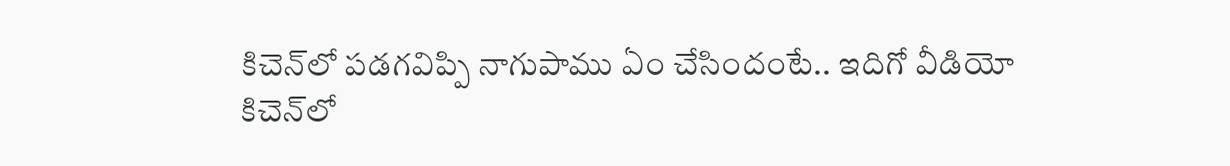కిచెన్‌లో పడగవిప్పి నాగుపాము ఏం చేసిందంటే.. ఇదిగో వీడియో
కిచెన్‌లో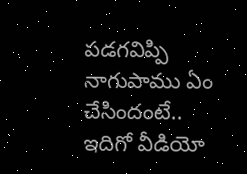పడగవిప్పి నాగుపాము ఏం చేసిందంటే.. ఇదిగో వీడియో